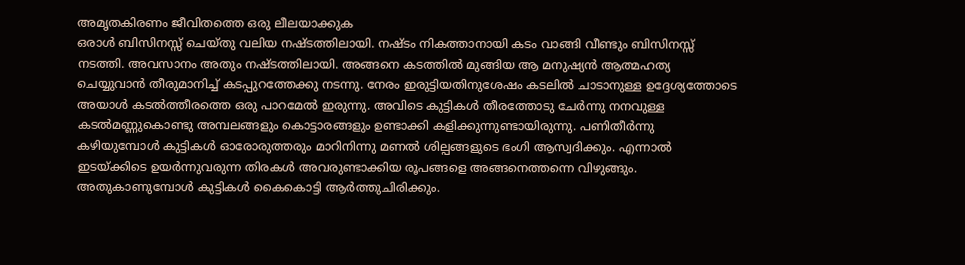അമൃതകിരണം ജീവിതത്തെ ഒരു ലീലയാക്കുക
ഒരാൾ ബിസിനസ്സ് ചെയ്തു വലിയ നഷ്ടത്തിലായി. നഷ്ടം നികത്താനായി കടം വാങ്ങി വീണ്ടും ബിസിനസ്സ് നടത്തി. അവസാനം അതും നഷ്ടത്തിലായി. അങ്ങനെ കടത്തിൽ മുങ്ങിയ ആ മനുഷ്യൻ ആത്മഹത്യ ചെയ്യുവാൻ തീരുമാനിച്ച് കടപ്പുറത്തേക്കു നടന്നു. നേരം ഇരുട്ടിയതിനുശേഷം കടലിൽ ചാടാനുള്ള ഉദ്ദേശ്യത്തോടെ അയാൾ കടൽത്തീരത്തെ ഒരു പാറമേൽ ഇരുന്നു. അവിടെ കുട്ടികൾ തീരത്തോടു ചേർന്നു നനവുള്ള കടൽമണ്ണുകൊണ്ടു അമ്പലങ്ങളും കൊട്ടാരങ്ങളും ഉണ്ടാക്കി കളിക്കുന്നുണ്ടായിരുന്നു. പണിതീർന്നു കഴിയുമ്പോൾ കുട്ടികൾ ഓരോരുത്തരും മാറിനിന്നു മണൽ ശില്പങ്ങളുടെ ഭംഗി ആസ്വദിക്കും. എന്നാൽ ഇടയ്ക്കിടെ ഉയർന്നുവരുന്ന തിരകൾ അവരുണ്ടാക്കിയ രൂപങ്ങളെ അങ്ങനെത്തന്നെ വിഴുങ്ങും. അതുകാണുമ്പോൾ കുട്ടികൾ കൈകൊട്ടി ആർത്തുചിരിക്കും.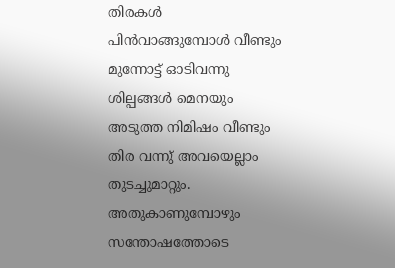തിരകൾ പിൻവാങ്ങുമ്പോൾ വീണ്ടും മുന്നോട്ട് ഓടിവന്നു ശില്പങ്ങൾ മെനയും അടുത്ത നിമിഷം വീണ്ടും തിര വന്നു് അവയെല്ലാം തുടച്ചുമാറ്റും. അതുകാണുമ്പോഴും സന്തോഷത്തോടെ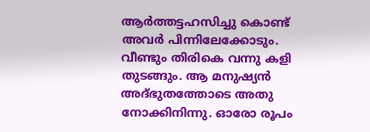ആർത്തട്ടഹസിച്ചു കൊണ്ട് അവർ പിന്നിലേക്കോടും. വീണ്ടും തിരികെ വന്നു കളി തുടങ്ങും. ആ മനുഷ്യൻ അദ്ഭുതത്തോടെ അതു നോക്കിനിന്നു. ഓരോ രൂപം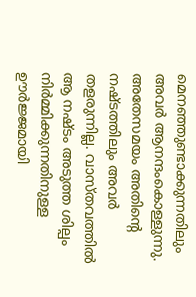മെനഞ്ഞുണ്ടാക്കുന്നതിലും അവർ ആനന്ദംകൊള്ളുന്നു. അതേസമയം അതിൻ്റെ നഷ്ടത്തിലും അവർ തളരുന്നില്ല. വാസ്തവത്തിൽ ആ നഷ്ടം അടുത്ത ശില്പം നിർമ്മിക്കുന്നതിനുള്ള ഊർജ്ജമായി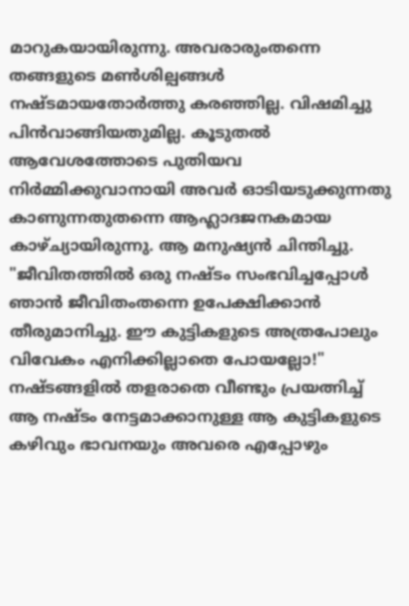മാറുകയായിരുന്നു. അവരാരുംതന്നെ തങ്ങളുടെ മൺശില്പങ്ങൾ നഷ്ടമായതോർത്തു കരഞ്ഞില്ല. വിഷമിച്ചു പിൻവാങ്ങിയതുമില്ല. കൂടുതൽ ആവേശത്തോടെ പുതിയവ നിർമ്മിക്കുവാനായി അവർ ഓടിയടുക്കുന്നതു കാണുന്നതുതന്നെ ആഹ്ലാദജനകമായ കാഴ്ച്യായിരുന്നു. ആ മനുഷ്യൻ ചിന്തിച്ചു. "ജീവിതത്തിൽ ഒരു നഷ്ടം സംഭവിച്ചപ്പോൾ ഞാൻ ജീവിതംതന്നെ ഉപേക്ഷിക്കാൻ തീരുമാനിച്ചു. ഈ കുട്ടികളുടെ അത്രപോലും വിവേകം എനിക്കില്ലാതെ പോയല്ലോ!" നഷ്ടങ്ങളിൽ തളരാതെ വീണ്ടും പ്രയത്നിച്ച് ആ നഷ്ടം നേട്ടമാക്കാനുള്ള ആ കുട്ടികളുടെ കഴിവും ഭാവനയും അവരെ എപ്പോഴും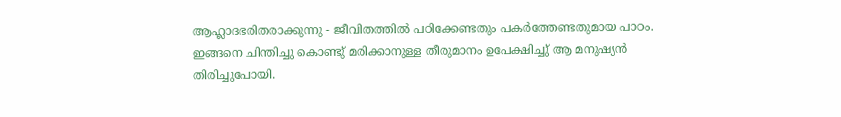ആഹ്ലാദഭരിതരാക്കുന്നു - ജീവിതത്തിൽ പഠിക്കേണ്ടതും പകർത്തേണ്ടതുമായ പാഠം. ഇങ്ങനെ ചിന്തിച്ചു കൊണ്ടു് മരിക്കാനുള്ള തീരുമാനം ഉപേക്ഷിച്ചു് ആ മനുഷ്യൻ തിരിച്ചുപോയി.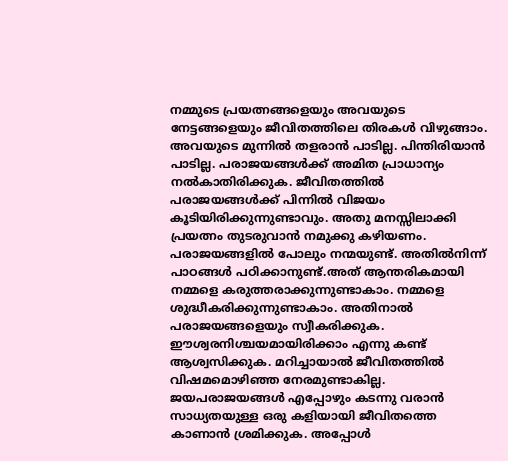നമ്മുടെ പ്രയത്നങ്ങളെയും അവയുടെ നേട്ടങ്ങളെയും ജീവിതത്തിലെ തിരകൾ വിഴുങ്ങാം. അവയുടെ മുന്നിൽ തളരാൻ പാടില്ല. പിന്തിരിയാൻ പാടില്ല. പരാജയങ്ങൾക്ക് അമിത പ്രാധാന്യം നൽകാതിരിക്കുക. ജീവിതത്തിൽ പരാജയങ്ങൾക്ക് പിന്നിൽ വിജയം കൂടിയിരിക്കുന്നുണ്ടാവും. അതു മനസ്സിലാക്കി പ്രയത്നം തുടരുവാൻ നമുക്കു കഴിയണം. പരാജയങ്ങളിൽ പോലും നന്മയുണ്ട്. അതിൽനിന്ന് പാഠങ്ങൾ പഠിക്കാനുണ്ട്.അത് ആന്തരികമായി നമ്മളെ കരുത്തരാക്കുന്നുണ്ടാകാം. നമ്മളെ ശുദ്ധീകരിക്കുന്നുണ്ടാകാം. അതിനാൽ പരാജയങ്ങളെയും സ്വീകരിക്കുക. ഈശ്വരനിശ്ചയമായിരിക്കാം എന്നു കണ്ട് ആശ്വസിക്കുക. മറിച്ചായാൽ ജീവിതത്തിൽ വിഷമമൊഴിഞ്ഞ നേരമുണ്ടാകില്ല. ജയപരാജയങ്ങൾ എപ്പോഴും കടന്നു വരാൻ സാധ്യതയുള്ള ഒരു കളിയായി ജീവിതത്തെ കാണാൻ ശ്രമിക്കുക. അപ്പോൾ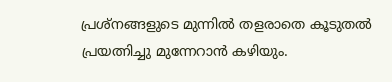പ്രശ്നങ്ങളുടെ മുന്നിൽ തളരാതെ കൂടുതൽ പ്രയത്നിച്ചു മുന്നേറാൻ കഴിയും.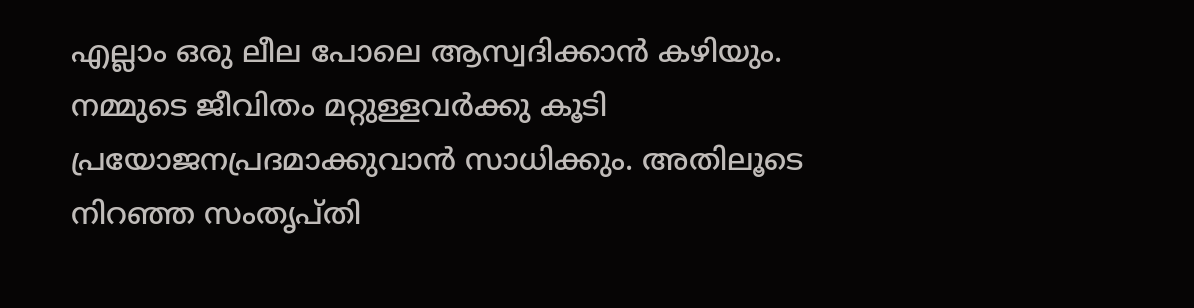എല്ലാം ഒരു ലീല പോലെ ആസ്വദിക്കാൻ കഴിയും. നമ്മുടെ ജീവിതം മറ്റുള്ളവർക്കു കൂടി പ്രയോജനപ്രദമാക്കുവാൻ സാധിക്കും. അതിലൂടെ നിറഞ്ഞ സംതൃപ്തി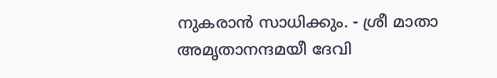നുകരാൻ സാധിക്കും. - ശ്രീ മാതാ അമൃതാനന്ദമയീ ദേവി